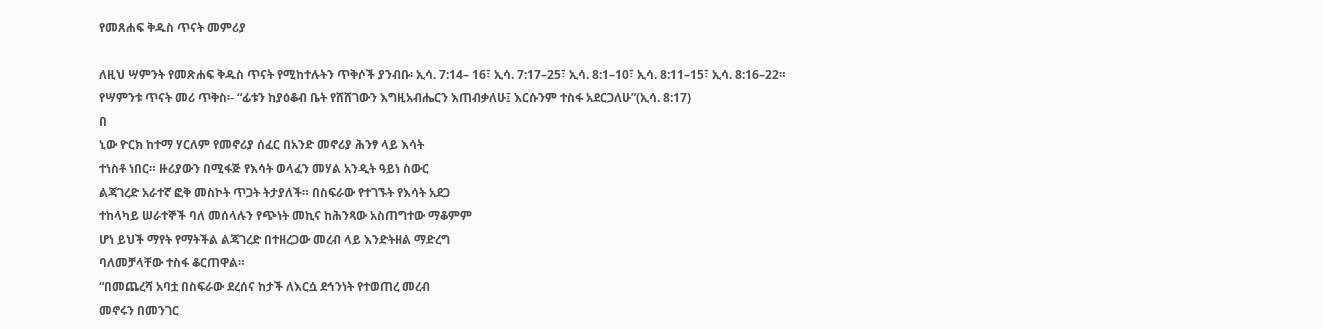የመጸሐፍ ቅዱስ ጥናት መምሪያ

ለዚህ ሣምንት የመጽሐፍ ቅዱስ ጥናት የሚከተሉትን ጥቅሶች ያንብቡ፡ ኢሳ. 7:14– 16፣ ኢሳ. 7:17–25፣ ኢሳ. 8:1–10፣ ኢሳ. 8:11–15፣ ኢሳ. 8:16–22።
የሣምንቱ ጥናት መሪ ጥቅስ፡- “ፊቱን ከያዕቆብ ቤት የሸሸገውን እግዚአብሔርን እጠብቃለሁ፤ እርሱንም ተስፋ አደርጋለሁ”(ኢሳ. 8:17)
በ
ኒው ዮርክ ከተማ ሃርለም የመኖሪያ ሰፈር በአንድ መኖሪያ ሕንፃ ላይ እሳት
ተነስቶ ነበር። ዙሪያውን በሚፋጅ የእሳት ወላፈን መሃል አንዲት ዓይነ ስውር
ልጃገረድ አራተኛ ፎቅ መስኮት ጥጋት ትታያለች። በስፍራው የተገኙት የእሳት አደጋ
ተከላካይ ሠራተኞች ባለ መሰላሉን የጭነት መኪና ከሕንጻው አስጠግተው ማቆምም
ሆነ ይህች ማየት የማትችል ልጃገረድ በተዘረጋው መረብ ላይ እንድትዘል ማድረግ
ባለመቻላቸው ተስፋ ቆርጠዋል።
“በመጨረሻ አባቷ በስፍራው ደረሰና ከታች ለእርሷ ደኅንነት የተወጠረ መረብ
መኖሩን በመንገር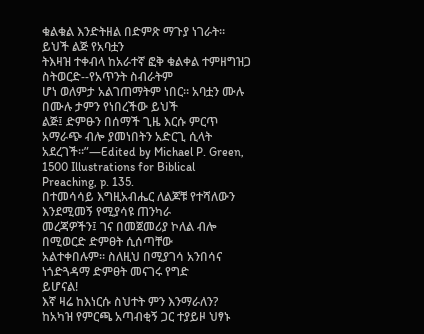ቁልቁል እንድትዘል በድምጽ ማጉያ ነገራት። ይህች ልጅ የአባቷን
ትእዛዝ ተቀብላ ከአራተኛ ፎቅ ቁልቀል ተምዘግዝጋ ስትወርድ--የአጥንት ስብራትም
ሆነ ወለምታ አልገጠማትም ነበር። አባቷን ሙሉ በሙሉ ታምን የነበረችው ይህች
ልጅ፤ ድምፁን በሰማች ጊዜ እርሱ ምርጥ አማራጭ ብሎ ያመነበትን አድርጊ ሲላት
አደረገች።”—Edited by Michael P. Green, 1500 Illustrations for Biblical
Preaching, p. 135.
በተመሳሳይ እግዚአብሔር ለልጆቹ የተሻለውን እንደሚመኝ የሚያሳዩ ጠንካራ
መረጃዎችን፤ ገና በመጀመሪያ ኮለል ብሎ በሚወርድ ድምፀት ሲሰጣቸው
አልተቀበሉም። ስለዚህ በሚያገሳ አንበሳና ነጎድጓዳማ ድምፀት መናገሩ የግድ
ይሆናል!
እኛ ዛሬ ከእነርሱ ስህተት ምን እንማራለን?
ከአካዝ የምርጫ አጣብቂኝ ጋር ተያይዞ ህፃኑ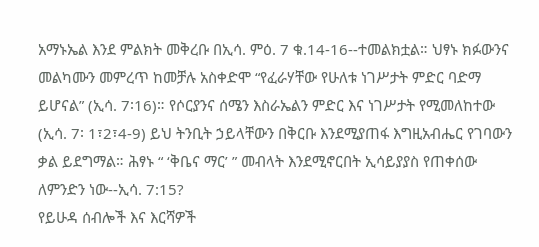አማኑኤል እንደ ምልክት መቅረቡ በኢሳ. ምዕ. 7 ቁ.14-16--ተመልክቷል። ህፃኑ ክፉውንና መልካሙን መምረጥ ከመቻሉ አስቀድሞ “የፈራሃቸው የሁለቱ ነገሥታት ምድር ባድማ ይሆናል” (ኢሳ. 7፡16)። የሶርያንና ሰሜን እስራኤልን ምድር እና ነገሥታት የሚመለከተው (ኢሳ. 7፡ 1፣2፣4-9) ይህ ትንቢት ኃይላቸውን በቅርቡ እንደሚያጠፋ እግዚአብሔር የገባውን ቃል ይደግማል። ሕፃኑ “ ‘ቅቤና ማር’ ” መብላት እንደሚኖርበት ኢሳይያያስ የጠቀሰው ለምንድን ነው--ኢሳ. 7:15?
የይሁዳ ሰብሎች እና እርሻዎች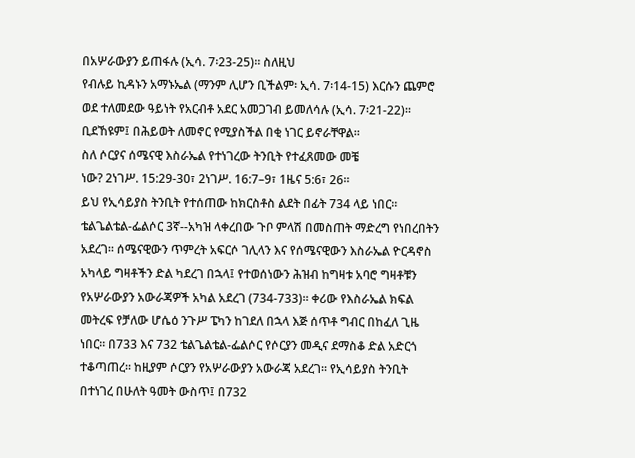በአሦራውያን ይጠፋሉ (ኢሳ. 7፡23-25)። ስለዚህ
የብሉይ ኪዳኑን አማኑኤል (ማንም ሊሆን ቢችልም፡ ኢሳ. 7፡14-15) እርሱን ጨምሮ
ወደ ተለመደው ዓይነት የአርብቶ አደር አመጋገብ ይመለሳሉ (ኢሳ. 7፡21-22)።
ቢደኸዩም፤ በሕይወት ለመኖር የሚያስችል በቂ ነገር ይኖራቸዋል።
ስለ ሶርያና ሰሜናዊ እስራኤል የተነገረው ትንቢት የተፈጸመው መቼ
ነው? 2ነገሥ. 15:29-30፣ 2ነገሥ. 16:7–9፣ 1ዜና 5:6፣ 26።
ይህ የኢሳይያስ ትንቢት የተሰጠው ከክርስቶስ ልደት በፊት 734 ላይ ነበር።
ቴልጌልቴል-ፌልሶር 3ኛ--አካዝ ላቀረበው ጉቦ ምላሽ በመስጠት ማድረግ የነበረበትን
አደረገ። ሰሜናዊውን ጥምረት አፍርሶ ገሊላን እና የሰሜናዊውን እስራኤል ዮርዳኖስ
አካላይ ግዛቶችን ድል ካደረገ በኋላ፤ የተወሰነውን ሕዝብ ከግዛቱ አባሮ ግዛቶቹን
የአሦራውያን አውራጃዎች አካል አደረገ (734-733)። ቀሪው የእስራኤል ክፍል
መትረፍ የቻለው ሆሴዕ ንጉሥ ፔካን ከገደለ በኋላ እጅ ሰጥቶ ግብር በከፈለ ጊዜ
ነበር። በ733 እና 732 ቴልጌልቴል-ፌልሶር የሶርያን መዲና ደማስቆ ድል አድርጎ
ተቆጣጠረ። ከዚያም ሶርያን የአሦራውያን አውራጃ አደረገ። የኢሳይያስ ትንቢት
በተነገረ በሁለት ዓመት ውስጥ፤ በ732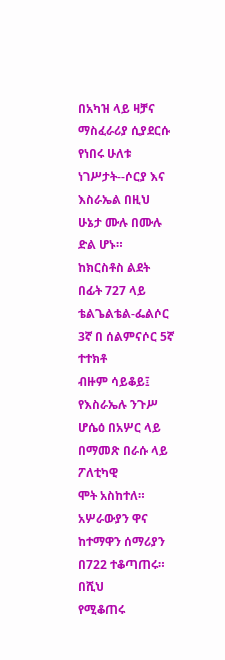በአካዝ ላይ ዛቻና ማስፈራሪያ ሲያደርሱ
የነበሩ ሁለቱ ነገሥታት--ሶርያ እና እስራኤል በዚህ ሁኔታ ሙሉ በሙሉ ድል ሆኑ።
ከክርስቶስ ልደት በፊት 727 ላይ ቴልጌልቴል-ፌልሶር 3ኛ በ ሰልምናሶር 5ኛ ተተክቶ
ብዙም ሳይቆይ፤ የእስራኤሉ ንጉሥ ሆሴዕ በአሦር ላይ በማመጽ በራሱ ላይ ፖለቲካዊ
ሞት አስከተለ። አሦራውያን ዋና ከተማዋን ሰማሪያን በ722 ተቆጣጠሩ። በሺህ
የሚቆጠሩ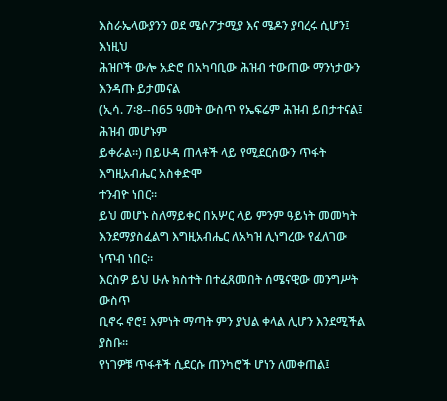እስራኤላውያንን ወደ ሜሶፖታሚያ እና ሜዶን ያባረሩ ሲሆን፤ እነዚህ
ሕዝቦች ውሎ አድሮ በአካባቢው ሕዝብ ተውጠው ማንነታውን እንዳጡ ይታመናል
(ኢሳ. 7፡8--በ65 ዓመት ውስጥ የኤፍሬም ሕዝብ ይበታተናል፤ ሕዝብ መሆኑም
ይቀራል።) በይሁዳ ጠላቶች ላይ የሚደርሰውን ጥፋት እግዚአብሔር አስቀድሞ
ተንብዮ ነበር።
ይህ መሆኑ ስለማይቀር በአሦር ላይ ምንም ዓይነት መመካት
እንደማያስፈልግ እግዚአብሔር ለአካዝ ሊነግረው የፈለገው ነጥብ ነበር።
እርስዎ ይህ ሁሉ ክስተት በተፈጸመበት ሰሜናዊው መንግሥት ውስጥ
ቢኖሩ ኖሮ፤ እምነት ማጣት ምን ያህል ቀላል ሊሆን እንደሚችል ያስቡ።
የነገዎቹ ጥፋቶች ሲደርሱ ጠንካሮች ሆነን ለመቀጠል፤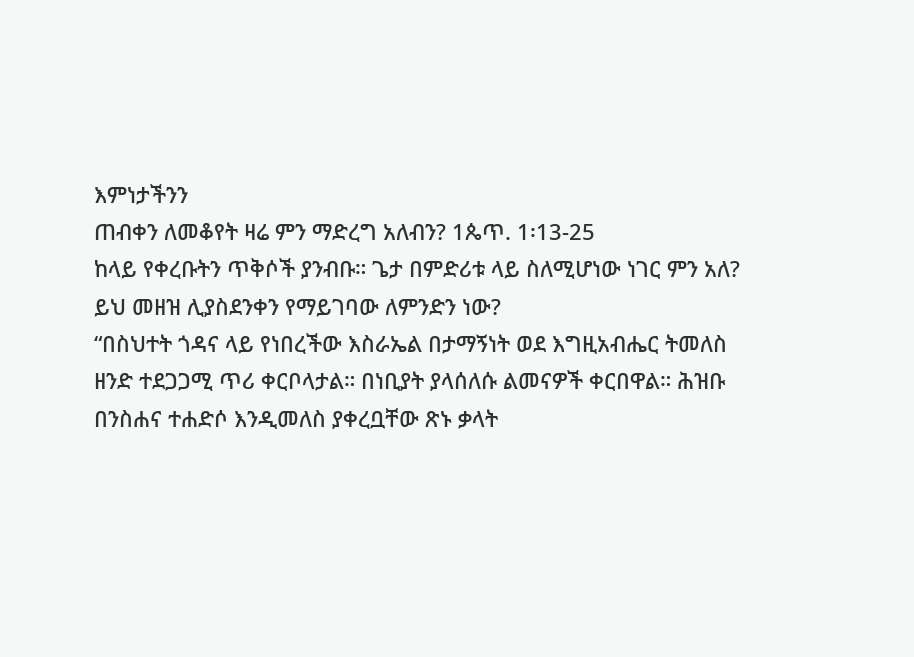እምነታችንን
ጠብቀን ለመቆየት ዛሬ ምን ማድረግ አለብን? 1ጴጥ. 1፡13-25
ከላይ የቀረቡትን ጥቅሶች ያንብቡ። ጌታ በምድሪቱ ላይ ስለሚሆነው ነገር ምን አለ? ይህ መዘዝ ሊያስደንቀን የማይገባው ለምንድን ነው?
“በስህተት ጎዳና ላይ የነበረችው እስራኤል በታማኝነት ወደ እግዚአብሔር ትመለስ
ዘንድ ተደጋጋሚ ጥሪ ቀርቦላታል። በነቢያት ያላሰለሱ ልመናዎች ቀርበዋል። ሕዝቡ
በንስሐና ተሐድሶ እንዲመለስ ያቀረቧቸው ጽኑ ቃላት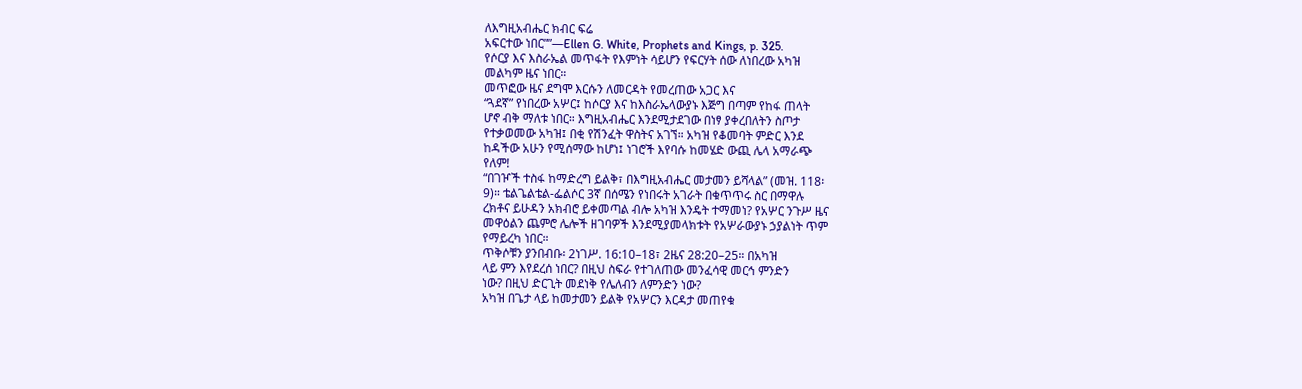ለእግዚአብሔር ክብር ፍሬ
አፍርተው ነበር””—Ellen G. White, Prophets and Kings, p. 325.
የሶርያ እና እስራኤል መጥፋት የእምነት ሳይሆን የፍርሃት ሰው ለነበረው አካዝ
መልካም ዜና ነበር።
መጥፎው ዜና ደግሞ እርሱን ለመርዳት የመረጠው አጋር እና
“ጓደኛ” የነበረው አሦር፤ ከሶርያ እና ከእስራኤላውያኑ እጅግ በጣም የከፋ ጠላት
ሆኖ ብቅ ማለቱ ነበር። እግዚአብሔር እንደሚታደገው በነፃ ያቀረበለትን ስጦታ
የተቃወመው አካዝ፤ በቂ የሽንፈት ዋስትና አገኘ። አካዝ የቆመባት ምድር እንደ
ከዳችው አሁን የሚሰማው ከሆነ፤ ነገሮች እየባሱ ከመሄድ ውጪ ሌላ አማራጭ
የለም!
“በገዦች ተስፋ ከማድረግ ይልቅ፣ በእግዚአብሔር መታመን ይሻላል” (መዝ. 118፡
9)። ቴልጌልቴል-ፌልሶር 3ኛ በሰሜን የነበሩት አገራት በቁጥጥሩ ስር በማዋሉ
ረክቶና ይሁዳን አክብሮ ይቀመጣል ብሎ አካዝ እንዴት ተማመነ? የአሦር ንጉሥ ዜና
መዋዕልን ጨምሮ ሌሎች ዘገባዎች እንደሚያመላክቱት የአሦራውያኑ ኃያልነት ጥም
የማይረካ ነበር።
ጥቅሶቹን ያንበብቡ፡ 2ነገሥ. 16:10–18፣ 2ዜና 28:20–25። በአካዝ
ላይ ምን እየደረሰ ነበር? በዚህ ስፍራ የተገለጠው መንፈሳዊ መርኅ ምንድን
ነው? በዚህ ድርጊት መደነቅ የሌለብን ለምንድን ነው?
አካዝ በጌታ ላይ ከመታመን ይልቅ የአሦርን እርዳታ መጠየቁ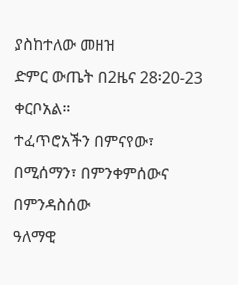ያስከተለው መዘዝ
ድምር ውጤት በ2ዜና 28፡20-23 ቀርቦአል።
ተፈጥሮአችን በምናየው፣ በሚሰማን፣ በምንቀምሰውና በምንዳስሰው
ዓለማዊ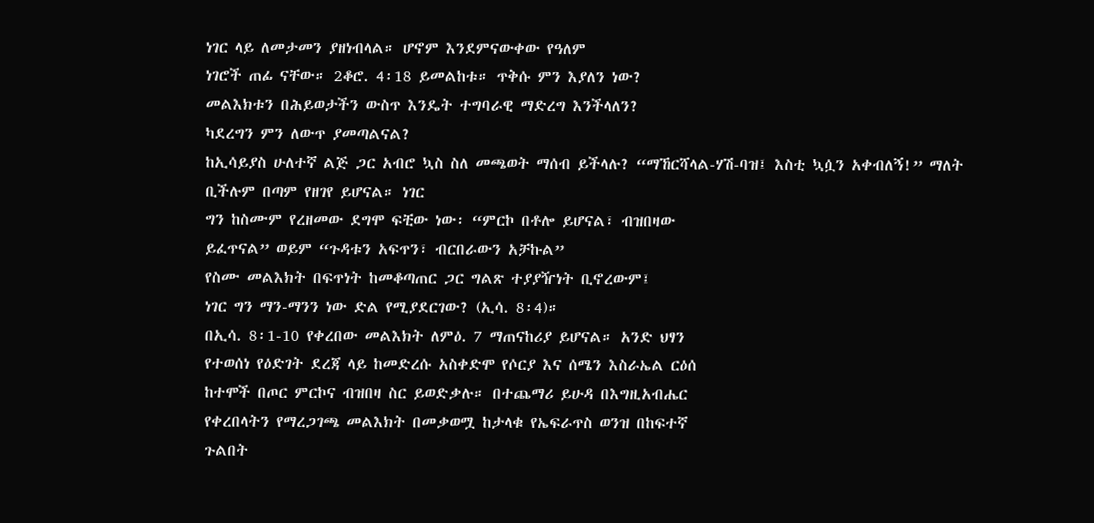ነገር ላይ ለመታመን ያዘነብላል። ሆኖም እንደምናውቀው የዓለም
ነገሮች ጠፊ ናቸው። 2ቆሮ. 4፡18 ይመልከቱ። ጥቅሱ ምን እያለን ነው?
መልእክቱን በሕይወታችን ውስጥ እንዴት ተግባራዊ ማድረግ እንችላለን?
ካደረግን ምን ለውጥ ያመጣልናል?
ከኢሳይያስ ሁለተኛ ልጅ ጋር አብሮ ኳስ ስለ መጫወት ማሰብ ይችላሉ? “ማኸርሻላል-ሃሽ-ባዝ፤ እስቲ ኳሷን አቀብለኝ!” ማለት ቢችሉም በጣም የዘገየ ይሆናል። ነገር
ግን ከስሙም የረዘመው ደግሞ ፍቺው ነው፡ “ምርኮ በቶሎ ይሆናል፣ ብዝበዛው
ይፈጥናል” ወይም “ጉዳቱን አፍጥን፣ ብርበራውን አቻኩል”
የስሙ መልእክት በፍጥነት ከመቆጣጠር ጋር ግልጽ ተያያዥነት ቢኖረውም፤
ነገር ግን ማን-ማንን ነው ድል የሚያደርገው? (ኢሳ. 8፡4)።
በኢሳ. 8፡1-10 የቀረበው መልእክት ለምዕ. 7 ማጠናከሪያ ይሆናል። አንድ ህፃን
የተወሰነ የዕድገት ደረጃ ላይ ከመድረሱ አስቀድሞ የሶርያ እና ሰሜን እስራኤል ርዕሰ
ከተሞች በጦር ምርኮና ብዝበዛ ስር ይወድቃሉ። በተጨማሪ ይሁዳ በእግዚአብሔር
የቀረበላትን የማረጋገጫ መልእክት በመቃወሟ ከታላቁ የኤፍራጥስ ወንዝ በከፍተኛ
ጉልበት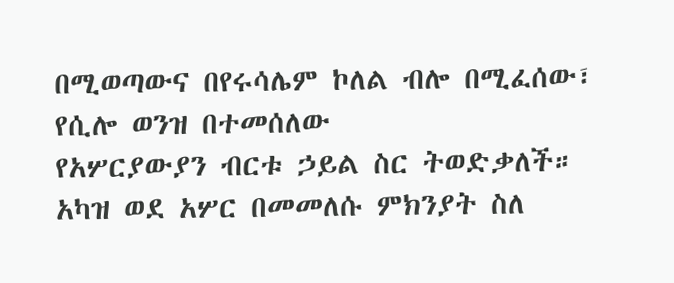በሚወጣውና በየሩሳሌም ኮለል ብሎ በሚፈሰው፣ የሲሎ ወንዝ በተመሰለው
የአሦርያውያን ብርቱ ኃይል ስር ትወድቃለች።
አካዝ ወደ አሦር በመመለሱ ምክንያት ስለ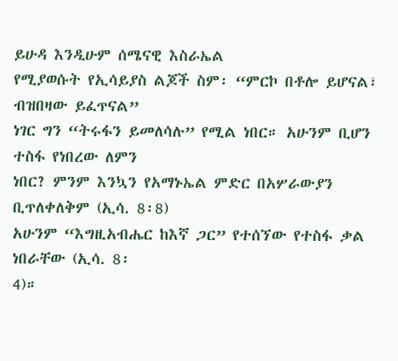ይሁዳ እንዲሁም ሰሜናዊ እስራኤል
የሚያወሱት የኢሳይያስ ልጆች ስም፡ “ምርኮ በቶሎ ይሆናል፣ ብዝበዛው ይፈጥናል”
ነገር ግን “ትሩፋን ይመለሳሉ” የሚል ነበር። አሁንም ቢሆን ተስፋ የነበረው ለምን
ነበር? ምንም እንኳን የአማኑኤል ምድር በአሦራውያን ቢጥለቀለቅም (ኢሳ. 8፡8)
አሁንም “እግዚአብሔር ከእኛ ጋር” የተሰኘው የተስፋ ቃል ነበራቸው (ኢሳ. 8፡
4)።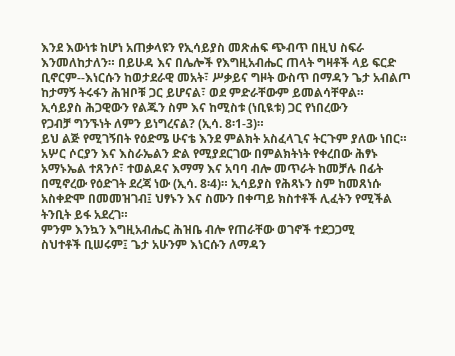እንደ እውነቱ ከሆነ አጠቃላዩን የኢሳይያስ መጽሐፍ ጭብጥ በዚህ ስፍራ
እንመለከታለን። በይሁዳ እና በሌሎች የእግዚአብሔር ጠላት ግዛቶች ላይ ፍርድ
ቢኖርም--እነርሱን ከወታደራዊ መአት፣ ሥቃይና ግዞት ውስጥ በማዳን ጌታ አብልጦ
ከታማኝ ትሩፋን ሕዝቦቹ ጋር ይሆናል፣ ወደ ምድራቸውም ይመልሳቸዋል።
ኢሳይያስ ሕጋዊውን የልጁን ስም እና ከሚስቱ (ነቢዪቱ) ጋር የነበረውን
የጋብቻ ግንኙነት ለምን ይነግረናል? (ኢሳ. 8፡1-3)።
ይህ ልጅ የሚገኝበት የዕድሜ ሁናቴ እንደ ምልክት አስፈላጊና ትርጉም ያለው ነበር።
አሦር ሶርያን እና እስራኤልን ድል የሚያደርገው በምልክትነት የቀረበው ሕፃኑ
አማኑኤል ተጸንሶ፣ ተወልዶና እማማ እና አባባ ብሎ መጥራት ከመቻሉ በፊት
በሚኖረው የዕድገት ደረጃ ነው (ኢሳ. 8፡4)። ኢሳይያስ የሕጻኑን ስም ከመጸነሱ
አስቀድሞ በመመዝገብ፤ ህፃኑን እና ስሙን በቀጣይ ክስተቶች ሊፈትን የሚችል
ትንቢት ይፋ አደረገ።
ምንም እንኳን እግዚአብሔር ሕዝቤ ብሎ የጠራቸው ወገኖች ተደጋጋሚ
ስህተቶች ቢሠሩም፤ ጌታ አሁንም እነርሱን ለማዳን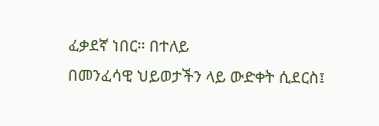ፈቃደኛ ነበር። በተለይ
በመንፈሳዊ ህይወታችን ላይ ውድቀት ሲደርስ፤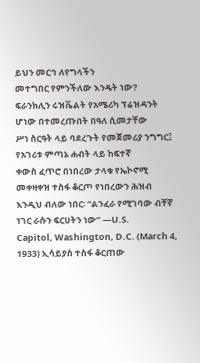ይህን መርኅ ለየግላችን
መተግበር የምንችለው እንዴት ነው?
ፍራንክሊን ሩዝቬልት የአሜሪካ ፕሬዝዳንት ሆነው በተመረጡበት በዓለ ሲመታቸው
ሥነ ስርዓት ላይ ባደረጉት የመጀመሪያ ንግግር፤ የአገሪቱ ምጣኔ ሐብት ላይ ከፍተኛ
ቀውስ ፈጥሮ በነበረው ታላቁ የኤኮኖሚ መቀዛቀዝ ተስፋ ቆርጦ የነበረውን ሕዝብ
እንዲህ ብለው ነበር፡ “ልንፈራ የሚገባው ብቸኛ ነገር ራሱን ፍርሀትን ነው” —U.S.
Capitol, Washington, D.C. (March 4, 1933) ኢሳይያስ ተስፋ ቆርጠው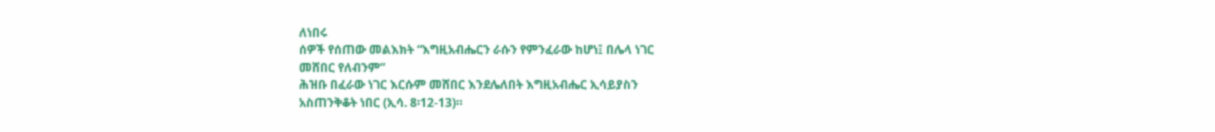ለነበሩ
ሰዎች የሰጠው መልእክት “እግዚአብሔርን ራሱን የምንፈራው ከሆነ፤ በሌላ ነገር
መሸበር የለብንም”
ሕዝቡ በፈራው ነገር እርሱም መሸበር እንደሌለበት እግዚአብሔር ኢሳይያስን
አስጠንቅቆት ነበር (ኢሳ. 8፡12-13)።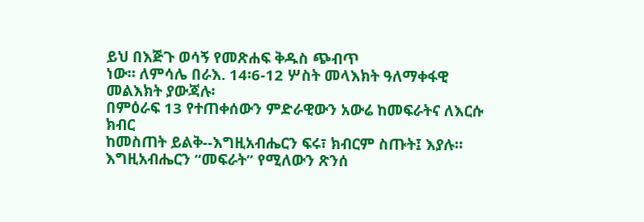ይህ በእጅጉ ወሳኝ የመጽሐፍ ቅዱስ ጭብጥ
ነው። ለምሳሌ በራእ. 14፡6-12 ሦስት መላእክት ዓለማቀፋዊ መልእክት ያውጃሉ፡
በምዕራፍ 13 የተጠቀሰውን ምድራዊውን አውሬ ከመፍራትና ለእርሱ ክብር
ከመስጠት ይልቅ--እግዚአብሔርን ፍሩ፣ ክብርም ስጡት፤ እያሉ።
እግዚአብሔርን “መፍራት” የሚለውን ጽንሰ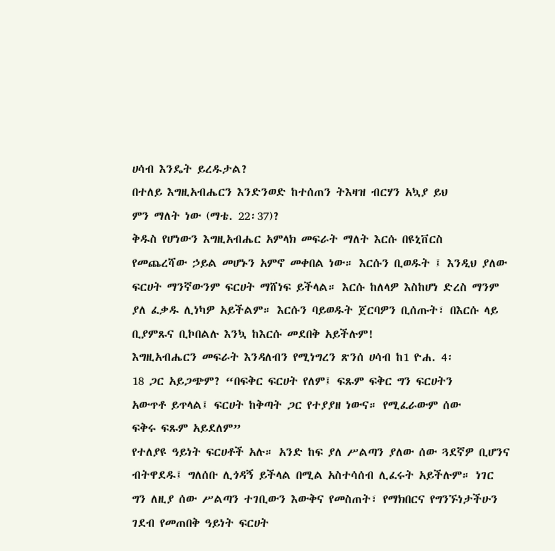ሀሳብ እንዴት ይረዱታል?
በተለይ እግዚአብሔርን እንድንወድ ከተሰጠን ትእዛዝ ብርሃን አኳያ ይህ
ምን ማለት ነው (ማቴ. 22፡37)?
ቅዱስ የሆነውን እግዚአብሔር አምላክ መፍራት ማለት እርሱ በዩኒቨርስ
የመጨረሻው ኃይል መሆኑን አምኖ መቀበል ነው። እርሱን ቢወዱት ፤ እንዲህ ያለው
ፍርሀት ማንኛውንም ፍርሀት ማሸነፍ ይችላል። እርሱ ከለላዎ እስከሆነ ድረስ ማንም
ያለ ፈቃዱ ሊነካዎ አይችልም። እርሱን ባይወዱት ጀርባዎን ቢሰጡት፣ በእርሱ ላይ
ቢያምጹና ቢኮበልሉ እንኳ ከእርሱ መደበቅ አይችሉም!
እግዚአብሔርን መፍራት እንዳለብን የሚነግረን ጽንሰ ሀሳብ ከ1 ዮሐ. 4፡
18 ጋር አይጋጭም? “በፍቅር ፍርሀት የለም፤ ፍጹም ፍቅር ግን ፍርሀትን
አውጥቶ ይጥላል፤ ፍርሀት ከቅጣት ጋር የተያያዘ ነውና። የሚፈራውም ሰው
ፍቅሩ ፍጹም አይደለም”
የተለያዩ ዓይነት ፍርሀቶች አሉ። አንድ ከፍ ያለ ሥልጣን ያለው ሰው ጓደኛዎ ቢሆንና
ብትዋደዱ፤ ግለሰቡ ሊጎዳኝ ይችላል በሚል አስተሳሰብ ሊፈሩት አይችሉም። ነገር
ግን ለዚያ ሰው ሥልጣን ተገቢውን እውቅና የመስጠት፣ የማክበርና የግንኙነታችሁን
ገደብ የመጠበቅ ዓይነት ፍርሀት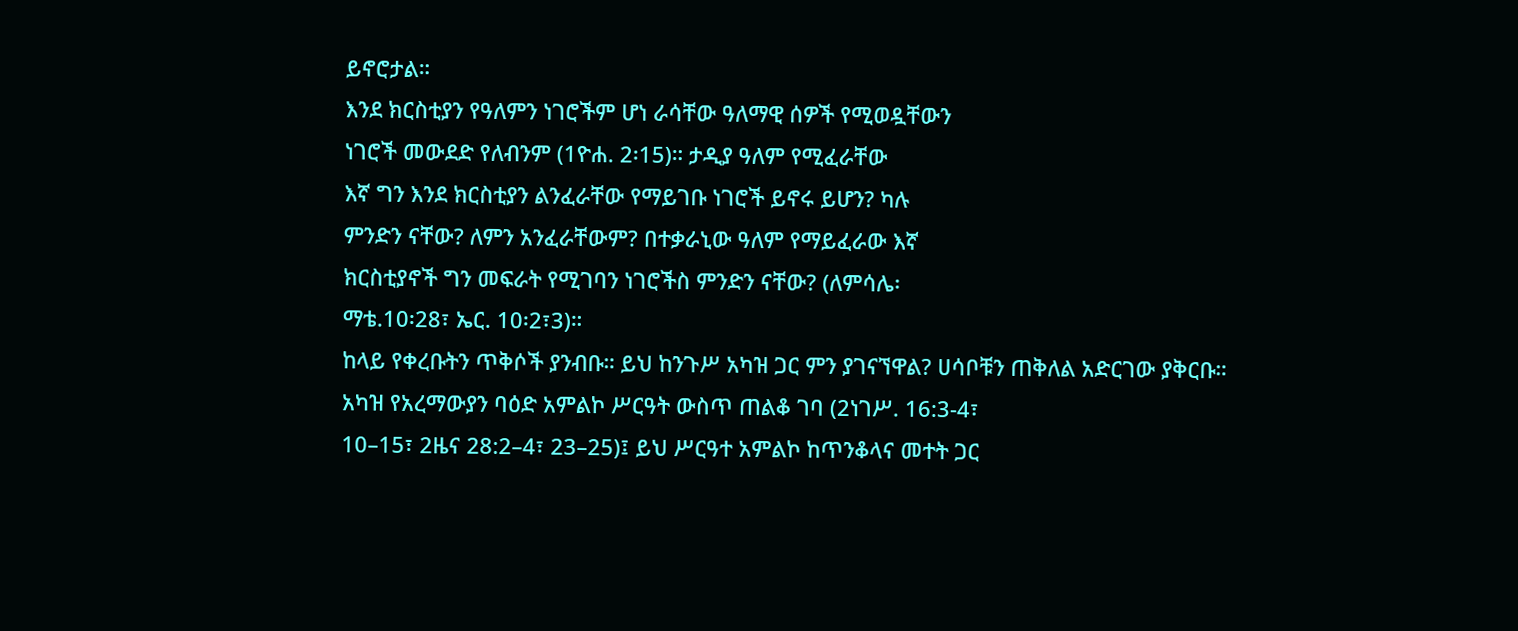ይኖሮታል።
እንደ ክርስቲያን የዓለምን ነገሮችም ሆነ ራሳቸው ዓለማዊ ሰዎች የሚወዷቸውን
ነገሮች መውደድ የለብንም (1ዮሐ. 2፡15)። ታዲያ ዓለም የሚፈራቸው
እኛ ግን እንደ ክርስቲያን ልንፈራቸው የማይገቡ ነገሮች ይኖሩ ይሆን? ካሉ
ምንድን ናቸው? ለምን አንፈራቸውም? በተቃራኒው ዓለም የማይፈራው እኛ
ክርስቲያኖች ግን መፍራት የሚገባን ነገሮችስ ምንድን ናቸው? (ለምሳሌ፡
ማቴ.10፡28፣ ኤር. 10፡2፣3)።
ከላይ የቀረቡትን ጥቅሶች ያንብቡ። ይህ ከንጉሥ አካዝ ጋር ምን ያገናኘዋል? ሀሳቦቹን ጠቅለል አድርገው ያቅርቡ።
አካዝ የአረማውያን ባዕድ አምልኮ ሥርዓት ውስጥ ጠልቆ ገባ (2ነገሥ. 16:3-4፣
10–15፣ 2ዜና 28:2–4፣ 23–25)፤ ይህ ሥርዓተ አምልኮ ከጥንቆላና መተት ጋር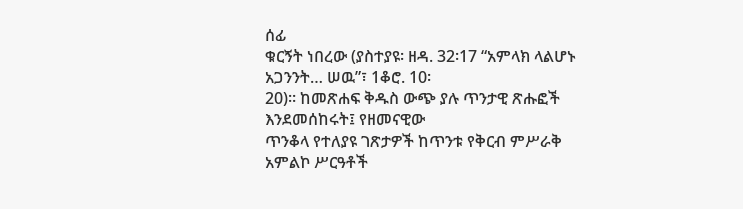ሰፊ
ቁርኝት ነበረው (ያስተያዩ፡ ዘዳ. 32፡17 “አምላክ ላልሆኑ አጋንንት… ሠዉ”፣ 1ቆሮ. 10፡
20)። ከመጽሐፍ ቅዱስ ውጭ ያሉ ጥንታዊ ጽሑፎች እንደመሰከሩት፤ የዘመናዊው
ጥንቆላ የተለያዩ ገጽታዎች ከጥንቱ የቅርብ ምሥራቅ አምልኮ ሥርዓቶች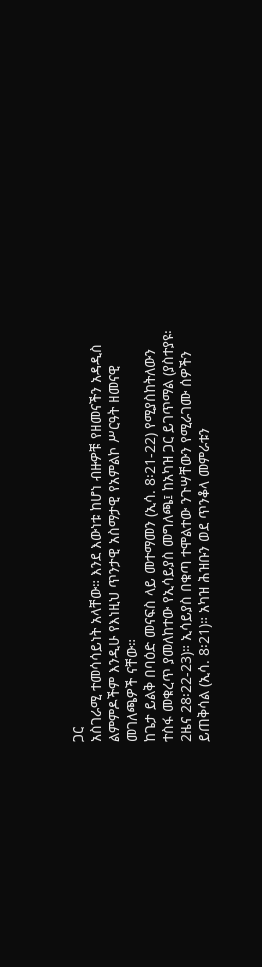ጋር
አስገራሚ ተመሳሳይነት አላቸው። እንደ እውነቱ ከሆነ ብዙዎቹ የዘመናችን አዳዲስ
ልምምዶችም እንዲሁ የእነዚህ ጥንታዊ አስማታዊ የአምልኮ ሥርዓት ዘመናዊ
መገለጫዎች ናቸው።
ከጌታ ይልቅ በባዕድ መናፍስ ላይ መተማመን (ኢሳ. 8፡21-22) የሚያስከትለውን
ተስፋ መቁረጥ ያመለከተው የኢሳይያስ መግለጫ፤ ከአካዝ ጋር ይገጥማል (ያስተያዩ፡
2ዜና 28፡22-23)። ኢሳይያስ በቁጣ ተሞልተው ንጉሣቸውን የሚራገሙ ሰዎችን
ይጠቅሳል (ኢሳ. 8፡21)። አካዝ ሕዝቡን ወደ ጥንቆላ መምራቱን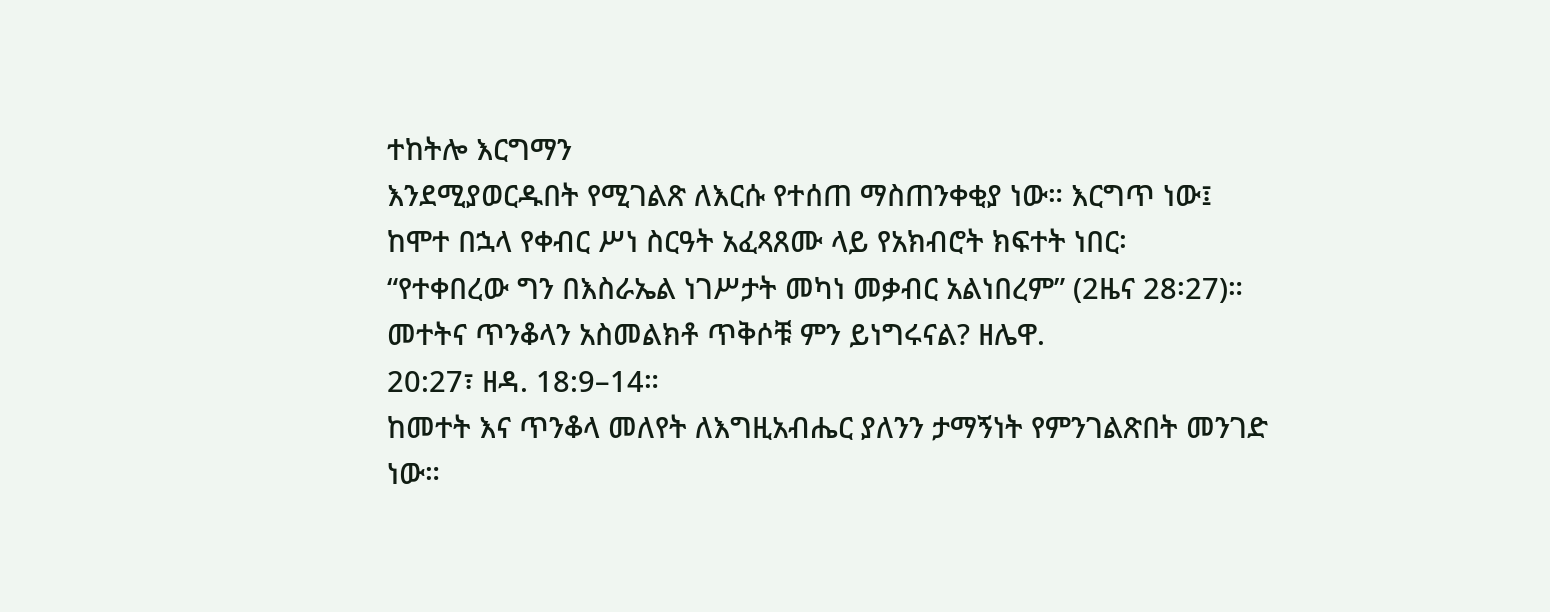ተከትሎ እርግማን
እንደሚያወርዱበት የሚገልጽ ለእርሱ የተሰጠ ማስጠንቀቂያ ነው። እርግጥ ነው፤
ከሞተ በኋላ የቀብር ሥነ ስርዓት አፈጻጸሙ ላይ የአክብሮት ክፍተት ነበር፡
“የተቀበረው ግን በእስራኤል ነገሥታት መካነ መቃብር አልነበረም” (2ዜና 28፡27)።
መተትና ጥንቆላን አስመልክቶ ጥቅሶቹ ምን ይነግሩናል? ዘሌዋ.
20:27፣ ዘዳ. 18:9–14።
ከመተት እና ጥንቆላ መለየት ለእግዚአብሔር ያለንን ታማኝነት የምንገልጽበት መንገድ
ነው።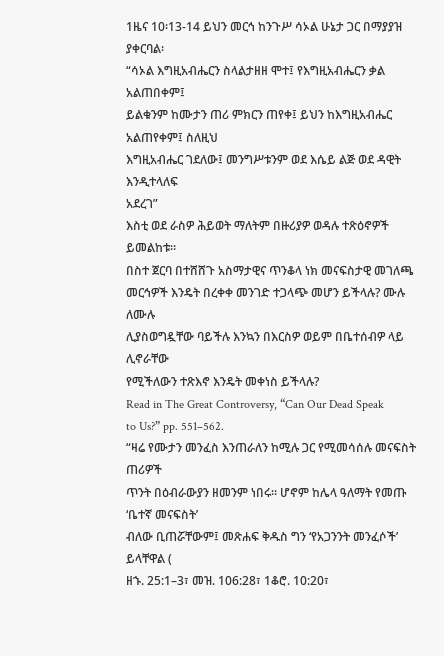1ዜና 10፡13-14 ይህን መርኅ ከንጉሥ ሳኦል ሁኔታ ጋር በማያያዝ ያቀርባል፡
“ሳኦል እግዚአብሔርን ስላልታዘዘ ሞተ፤ የእግዚአብሔርን ቃል አልጠበቀም፤
ይልቁንም ከሙታን ጠሪ ምክርን ጠየቀ፤ ይህን ከእግዚአብሔር አልጠየቀም፤ ስለዚህ
እግዚአብሔር ገደለው፤ መንግሥቱንም ወደ እሴይ ልጅ ወደ ዳዊት እንዲተላለፍ
አደረገ”
እስቲ ወደ ራስዎ ሕይወት ማለትም በዙሪያዎ ወዳሉ ተጽዕኖዎች ይመልከቱ።
በስተ ጀርባ በተሸሸጉ አስማታዊና ጥንቆላ ነክ መናፍስታዊ መገለጫ
መርኅዎች እንዴት በረቀቀ መንገድ ተጋላጭ መሆን ይችላሉ? ሙሉ ለሙሉ
ሊያስወግዷቸው ባይችሉ እንኳን በእርስዎ ወይም በቤተሰብዎ ላይ ሊኖራቸው
የሚችለውን ተጽእኖ እንዴት መቀነስ ይችላሉ?
Read in The Great Controversy, “Can Our Dead Speak
to Us?” pp. 551–562.
“ዛሬ የሙታን መንፈስ እንጠራለን ከሚሉ ጋር የሚመሳሰሉ መናፍስት ጠሪዎች
ጥንት በዕብራውያን ዘመንም ነበሩ። ሆኖም ከሌላ ዓለማት የመጡ ‘ቤተኛ መናፍስት’
ብለው ቢጠሯቸውም፤ መጽሐፍ ቅዱስ ግን ‘የአጋንንት መንፈሶች’ ይላቸዋል (
ዘኁ. 25:1–3፣ መዝ. 106:28፣ 1ቆሮ. 10:20፣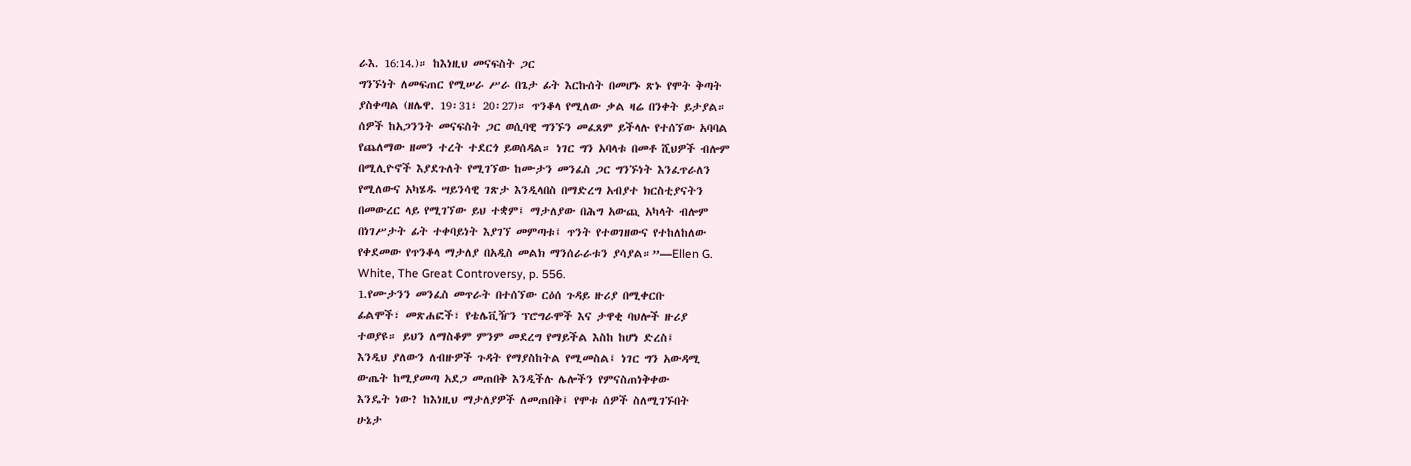ራእ. 16:14.)። ከእነዚህ መናፍስት ጋር
ግንኙነት ለመፍጠር የሚሠራ ሥራ በጌታ ፊት እርኩሰት በመሆኑ ጽኑ የሞት ቅጣት
ያስቀጣል (ዘሌዋ. 19፡31፣ 20፡27)። ጥንቆላ የሚለው ቃል ዛሬ በንቀት ይታያል።
ሰዎች ከአጋንንት መናፍስት ጋር ወሲባዊ ግንኙን መፈጸም ይችላሉ የተሰኘው አባባል
የጨለማው ዘመን ተረት ተደርጎ ይወሰዳል። ነገር ግን አባላቱ በመቶ ሺህዎች ብሎም
በሚሊዮኖች እያደጉለት የሚገኘው ከሙታን መንፈስ ጋር ግንኙነት እንፈጥራለን
የሚለውና አካሄዱ ሣይንሳዊ ገጽታ እንዲላበስ በማድረግ አብያተ ክርስቲያናትን
በመውረር ላይ የሚገኘው ይህ ተቋም፤ ማታለያው በሕግ አውጪ አካላት ብሎም
በነገሥታት ፊት ተቀባይነት እያገኘ መምጣቱ፤ ጥንት የተወገዘውና የተከለከለው
የቀደመው የጥንቆላ ማታለያ በአዲስ መልክ ማንሰራራቱን ያሳያል።”—Ellen G.
White, The Great Controversy, p. 556.
1.የሙታንን መንፈስ መጥራት በተሰኘው ርዕሰ ጉዳይ ዙሪያ በሚቀርቡ
ፊልሞች፣ መጽሐፎች፣ የቴሌቪዥን ፕሮግራሞች እና ታዋቂ ባህሎች ዙሪያ
ተወያዩ። ይህን ለማስቆም ምንም መደረግ የማይችል እስከ ከሆነ ድረስ፤
እንዲህ ያለውን ለብዙዎች ጉዳት የማያስከትል የሚመስል፤ ነገር ግን አውዳሚ
ውጤት ከሚያመጣ አደጋ መጠበቅ እንዲችሉ ሌሎችን የምናስጠነቅቀው
እንዴት ነው? ከእነዚህ ማታለያዎች ለመጠበቅ፤ የሞቱ ሰዎች ስለሚገኙበት
ሁኔታ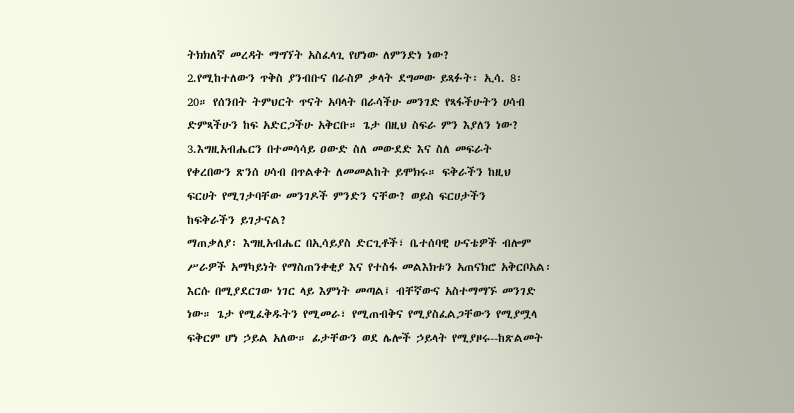ትክክለኛ መረዳት ማግኘት አስፈላጊ የሆነው ለምንድነ ነው?
2.የሚከተለውን ጥቅስ ያንብቡና በራስዎ ቃላት ደግመው ይጻፉት፡ ኢሳ. 8፡
20። የሰንበት ትምህርት ጥናት አባላት በራሳችሁ መንገድ የጻፋችሁትን ሀሳብ
ድምጻችሁን ከፍ አድርጋችሁ አቅርቡ። ጌታ በዚህ ስፍራ ምን እያለን ነው?
3.እግዚአብሔርን በተመሳሳይ ዐውድ ስለ መውደድ እና ስለ መፍራት
የቀረበውን ጽንሰ ሀሳብ በጥልቀት ለመመልከት ይሞክሩ። ፍቅራችን ከዚህ
ፍርሀት የሚገታባቸው መንገዶች ምንድን ናቸው? ወይስ ፍርሀታችን
ከፍቅራችን ይገታናል?
ማጠቃለያ፡ እግዚአብሔር በኢሳይያስ ድርጊቶች፣ ቤተሰባዊ ሁናቴዎች ብሎም
ሥራዎች አማካይነት የማስጠንቀቂያ እና የተስፋ መልእክቱን አጠናክሮ አቅርቦአል፡
እርሱ በሚያደርገው ነገር ላይ እምነት መጣል፤ ብቸኛውና አስተማማኙ መንገድ
ነው። ጌታ የሚፈቅዱትን የሚመራ፣ የሚጠብቅና የሚያስፈልጋቸውን የሚያሟላ
ፍቅርም ሆነ ኃይል አለው። ፊታቸውን ወደ ሌሎች ኃይላት የሚያዞሩ--ከጽልመት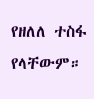የዘለለ ተስፋ የላቸውም።